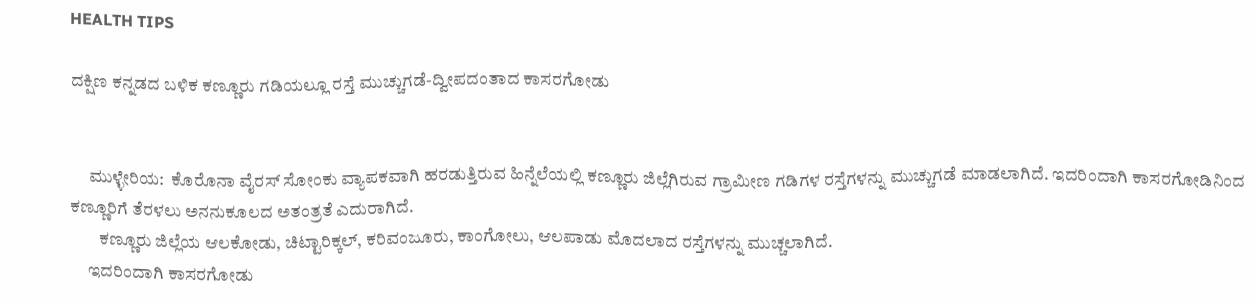HEALTH TIPS

ದಕ್ಷಿಣ ಕನ್ನಡದ ಬಳಿಕ ಕಣ್ಣೂರು ಗಡಿಯಲ್ಲೂ ರಸ್ತೆ ಮುಚ್ಚುಗಡೆ-ದ್ವೀಪದಂತಾದ ಕಾಸರಗೋಡು


     ಮುಳ್ಳೇರಿಯ:  ಕೊರೊನಾ ವೈರಸ್ ಸೋಂಕು ವ್ಯಾಪಕವಾಗಿ ಹರಡುತ್ತಿರುವ ಹಿನ್ನೆಲೆಯಲ್ಲಿ ಕಣ್ಣೂರು ಜಿಲ್ಲೆಗಿರುವ ಗ್ರಾಮೀಣ ಗಡಿಗಳ ರಸ್ತೆಗಳನ್ನು ಮುಚ್ಚುಗಡೆ ಮಾಡಲಾಗಿದೆ. ಇದರಿಂದಾಗಿ ಕಾಸರಗೋಡಿನಿಂದ ಕಣ್ಣೂರಿಗೆ ತೆರಳಲು ಅನನುಕೂಲದ ಅತಂತ್ರತೆ ಎದುರಾಗಿದೆ.
        ಕಣ್ಣೂರು ಜಿಲ್ಲೆಯ ಆಲಕೋಡು, ಚಿಟ್ಟಾರಿಕ್ಕಲ್, ಕರಿವಂಜೂರು, ಕಾಂಗೋಲು, ಆಲಪಾಡು ಮೊದಲಾದ ರಸ್ತೆಗಳನ್ನು ಮುಚ್ಚಲಾಗಿದೆ.
     ಇದರಿಂದಾಗಿ ಕಾಸರಗೋಡು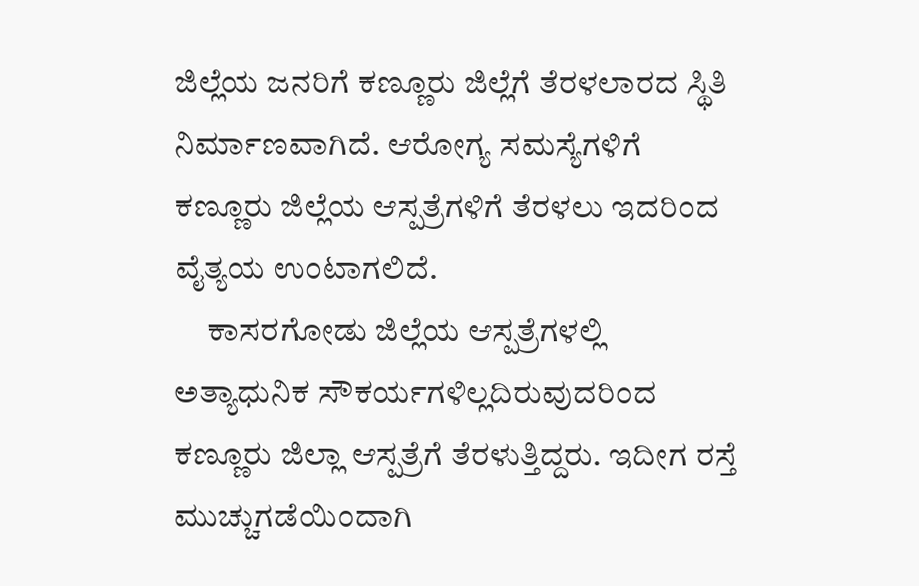ಜಿಲ್ಲೆಯ ಜನರಿಗೆ ಕಣ್ಣೂರು ಜಿಲ್ಲೆಗೆ ತೆರಳಲಾರದ ಸ್ಥಿತಿ ನಿರ್ಮಾಣವಾಗಿದೆ. ಆರೋಗ್ಯ ಸಮಸ್ಯೆಗಳಿಗೆ ಕಣ್ಣೂರು ಜಿಲ್ಲೆಯ ಆಸ್ಪತ್ರೆಗಳಿಗೆ ತೆರಳಲು ಇದರಿಂದ ವೈತ್ಯಯ ಉಂಟಾಗಲಿದೆ.
     ಕಾಸರಗೋಡು ಜಿಲ್ಲೆಯ ಆಸ್ಪತ್ರೆಗಳಲ್ಲಿ ಅತ್ಯಾಧುನಿಕ ಸೌಕರ್ಯಗಳಿಲ್ಲದಿರುವುದರಿಂದ ಕಣ್ಣೂರು ಜಿಲ್ಲಾ ಆಸ್ಪತ್ರೆಗೆ ತೆರಳುತ್ತಿದ್ದರು. ಇದೀಗ ರಸ್ತೆ ಮುಚ್ಚುಗಡೆಯಿಂದಾಗಿ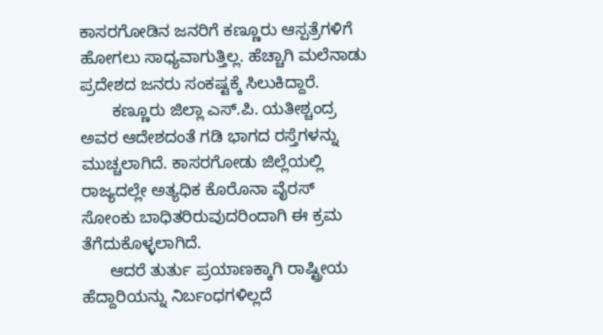ಕಾಸರಗೋಡಿನ ಜನರಿಗೆ ಕಣ್ಣೂರು ಆಸ್ಪತ್ರೆಗಳಿಗೆ ಹೋಗಲು ಸಾಧ್ಯವಾಗುತ್ತಿಲ್ಲ. ಹೆಚ್ಚಾಗಿ ಮಲೆನಾಡು ಪ್ರದೇಶದ ಜನರು ಸಂಕಷ್ಟಕ್ಕೆ ಸಿಲುಕಿದ್ದಾರೆ.
       ಕಣ್ಣೂರು ಜಿಲ್ಲಾ ಎಸ್.ಪಿ. ಯತೀಶ್ಚಂದ್ರ ಅವರ ಆದೇಶದಂತೆ ಗಡಿ ಭಾಗದ ರಸ್ತೆಗಳನ್ನು ಮುಚ್ಚಲಾಗಿದೆ. ಕಾಸರಗೋಡು ಜಿಲ್ಲೆಯಲ್ಲಿ ರಾಜ್ಯದಲ್ಲೇ ಅತ್ಯಧಿಕ ಕೊರೊನಾ ವೈರಸ್ ಸೋಂಕು ಬಾಧಿತರಿರುವುದರಿಂದಾಗಿ ಈ ಕ್ರಮ ತೆಗೆದುಕೊಳ್ಳಲಾಗಿದೆ.
      ಆದರೆ ತುರ್ತು ಪ್ರಯಾಣಕ್ಕಾಗಿ ರಾಷ್ಟ್ರೀಯ ಹೆದ್ದಾರಿಯನ್ನು ನಿರ್ಬಂಧಗಳಿಲ್ಲದೆ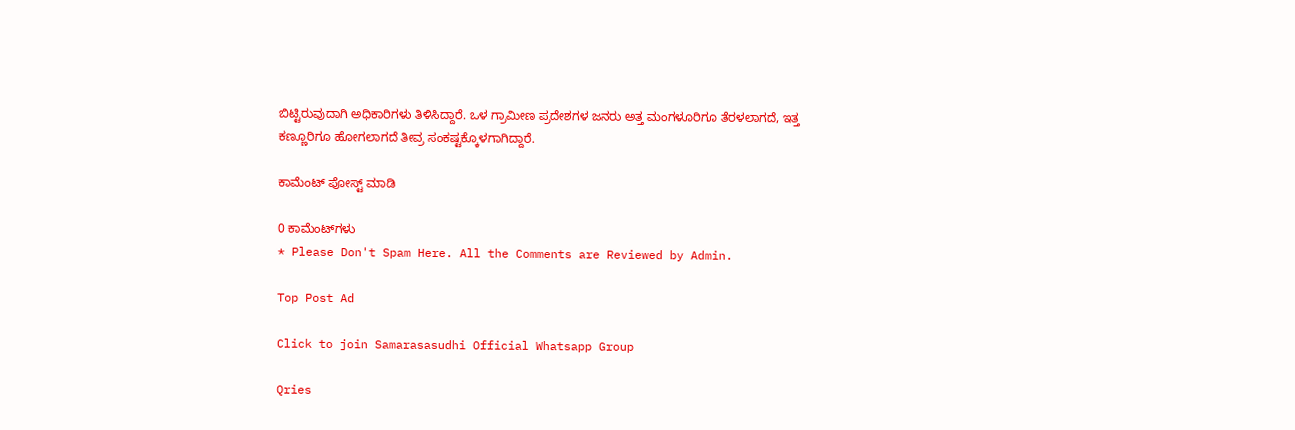ಬಿಟ್ಟಿರುವುದಾಗಿ ಅಧಿಕಾರಿಗಳು ತಿಳಿಸಿದ್ದಾರೆ. ಒಳ ಗ್ರಾಮೀಣ ಪ್ರದೇಶಗಳ ಜನರು ಅತ್ತ ಮಂಗಳೂರಿಗೂ ತೆರಳಲಾಗದೆ, ಇತ್ತ ಕಣ್ಣೂರಿಗೂ ಹೋಗಲಾಗದೆ ತೀವ್ರ ಸಂಕಷ್ಟಕ್ಕೊಳಗಾಗಿದ್ದಾರೆ.

ಕಾಮೆಂಟ್‌‌ ಪೋಸ್ಟ್‌ ಮಾಡಿ

0 ಕಾಮೆಂಟ್‌ಗಳು
* Please Don't Spam Here. All the Comments are Reviewed by Admin.

Top Post Ad

Click to join Samarasasudhi Official Whatsapp Group

Qries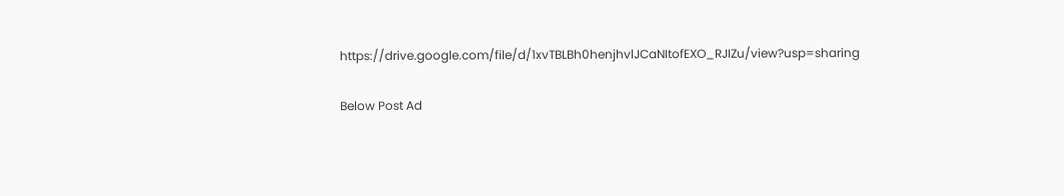https://drive.google.com/file/d/1xvTBLBh0henjhvlJCaNItofEXO_RJIZu/view?usp=sharing

Below Post Ad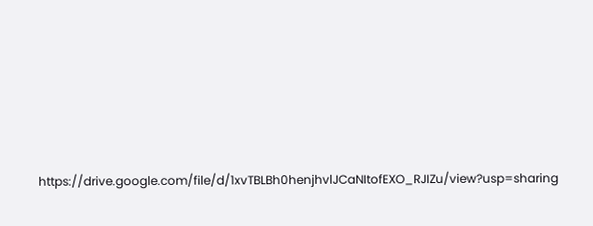https://drive.google.com/file/d/1xvTBLBh0henjhvlJCaNItofEXO_RJIZu/view?usp=sharing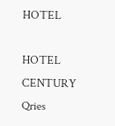HOTEL

HOTEL
CENTURY
Qries